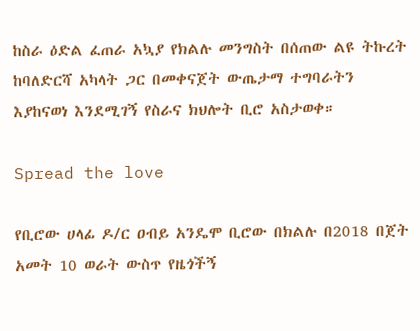ከስራ ዕድል ፈጠራ አኳያ የክልሉ መንግስት በሰጠው ልዩ ትኩረት ከባለድርሻ አካላት ጋር በመቀናጀት ውጤታማ ተግባራትን እያከናወነ እንደሚገኝ የስራና ክህሎት ቢሮ አስታወቀ።

Spread the love

የቢሮው ሀላፊ ዶ/ር ዐብይ አንዴሞ ቢሮው በክልሉ በ2018 በጀት አመት 10 ወራት ውስጥ የዜጎችኝ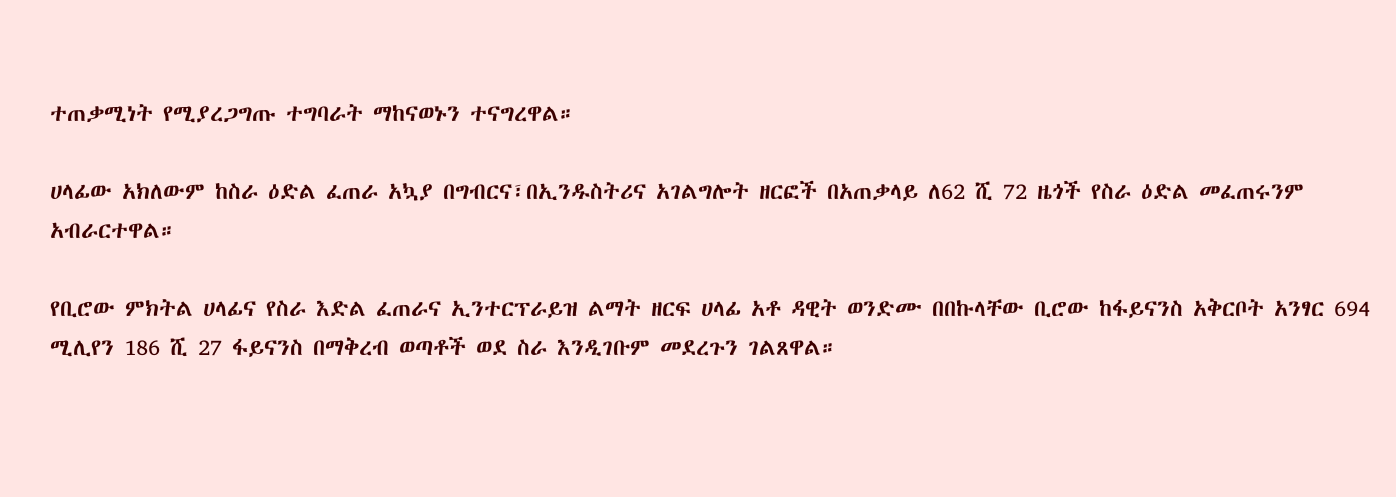ተጠቃሚነት የሚያረጋግጡ ተግባራት ማከናወኑን ተናግረዋል።

ሀላፊው አክለውም ከስራ ዕድል ፈጠራ አኳያ በግብርና፣በኢንዱስትሪና አገልግሎት ዘርፎች በአጠቃላይ ለ62 ሺ 72 ዜጎች የስራ ዕድል መፈጠሩንም አብራርተዋል።

የቢሮው ምክትል ሀላፊና የስራ እድል ፈጠራና ኢንተርፕራይዝ ልማት ዘርፍ ሀላፊ አቶ ዳዊት ወንድሙ በበኩላቸው ቢሮው ከፋይናንስ አቅርቦት አንፃር 694 ሚሊየን 186 ሺ 27 ፋይናንስ በማቅረብ ወጣቶች ወደ ስራ እንዲገቡም መደረጉን ገልጸዋል።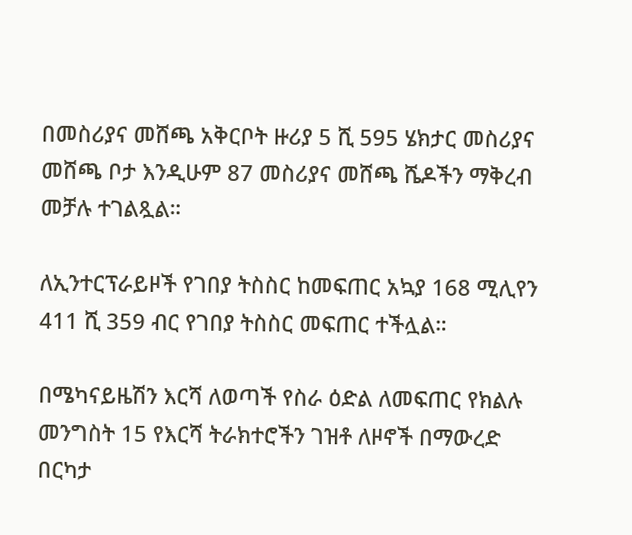በመስሪያና መሸጫ አቅርቦት ዙሪያ 5 ሺ 595 ሄክታር መስሪያና መሸጫ ቦታ እንዲሁም 87 መስሪያና መሸጫ ሼዶችን ማቅረብ መቻሉ ተገልጿል።

ለኢንተርፕራይዞች የገበያ ትስስር ከመፍጠር አኳያ 168 ሚሊየን 411 ሺ 359 ብር የገበያ ትስስር መፍጠር ተችሏል።

በሜካናይዜሽን እርሻ ለወጣች የስራ ዕድል ለመፍጠር የክልሉ መንግስት 15 የእርሻ ትራክተሮችን ገዝቶ ለዞኖች በማውረድ በርካታ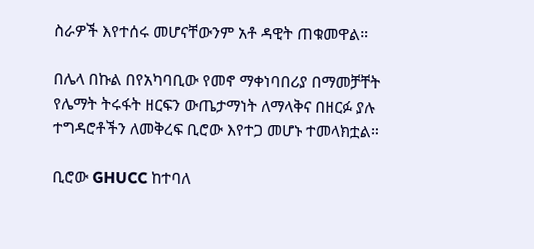ስራዎች እየተሰሩ መሆናቸውንም አቶ ዳዊት ጠቁመዋል።

በሌላ በኩል በየአካባቢው የመኖ ማቀነባበሪያ በማመቻቸት የሌማት ትሩፋት ዘርፍን ውጤታማነት ለማላቅና በዘርፉ ያሉ ተግዳሮቶችን ለመቅረፍ ቢሮው እየተጋ መሆኑ ተመላክቷል።

ቢሮው GHUCC ከተባለ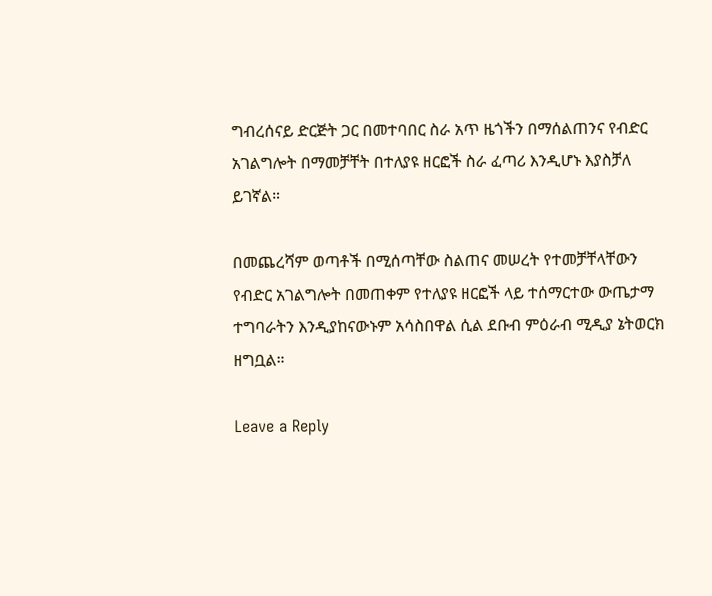ግብረሰናይ ድርጅት ጋር በመተባበር ስራ አጥ ዜጎችን በማሰልጠንና የብድር አገልግሎት በማመቻቸት በተለያዩ ዘርፎች ስራ ፈጣሪ እንዲሆኑ እያስቻለ ይገኛል።

በመጨረሻም ወጣቶች በሚሰጣቸው ስልጠና መሠረት የተመቻቸላቸውን የብድር አገልግሎት በመጠቀም የተለያዩ ዘርፎች ላይ ተሰማርተው ውጤታማ ተግባራትን እንዲያከናውኑም አሳስበዋል ሲል ደቡብ ምዕራብ ሚዲያ ኔትወርክ ዘግቧል።

Leave a Reply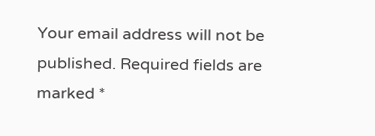Your email address will not be published. Required fields are marked *